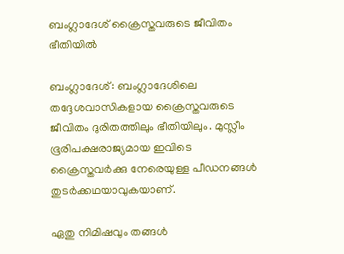ബംഗ്ലാദേശ് ക്രൈസ്തവരുടെ ജീവിതം ഭീതിയില്‍

ബംഗ്ലാദേശ്: ബംഗ്ലാദേശിലെ തദ്ദേശവാസികളായ ക്രൈസ്തവരുടെ ജീവിതം ദുരിതത്തിലും ഭീതിയിലും. മുസ്ലീം ഭൂരിപക്ഷരാജ്യമായ ഇവിടെ ക്രൈസ്തവര്‍ക്കു നേരെയുള്ള പീഡനങ്ങള്‍ തുടര്‍ക്കഥയാവുകയാണ്.

ഏതു നിമിഷവും തങ്ങള്‍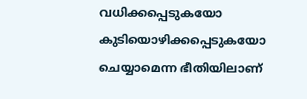വധിക്കപ്പെടുകയോ കുടിയൊഴിക്കപ്പെടുകയോ ചെയ്യാമെന്ന ഭീതിയിലാണ്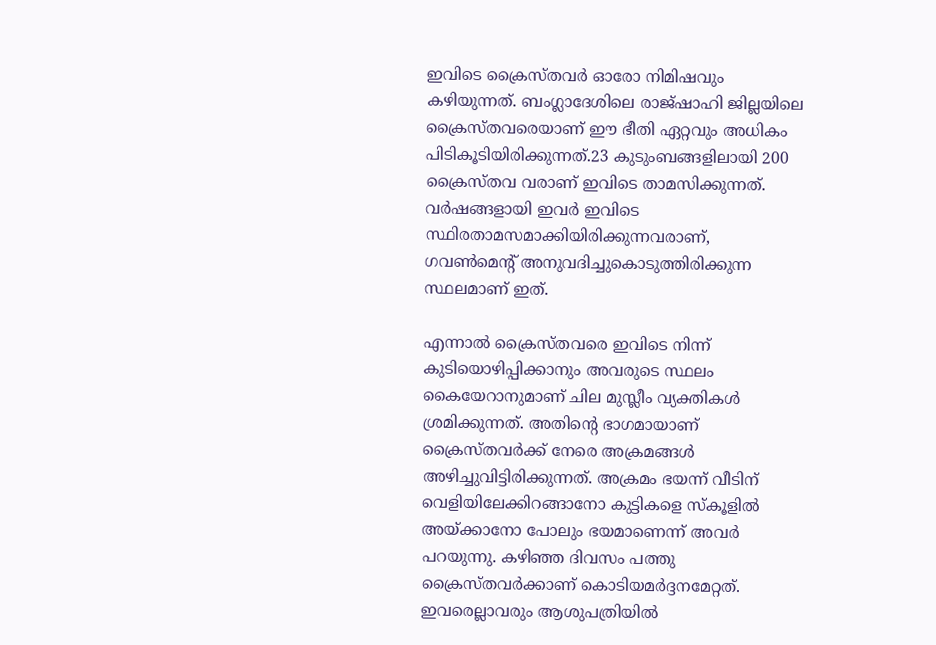ഇവിടെ ക്രൈസ്തവര്‍ ഓരോ നിമിഷവും കഴിയുന്നത്. ബംഗ്ലാദേശിലെ രാജ്ഷാഹി ജില്ലയിലെ ക്രൈസ്തവരെയാണ് ഈ ഭീതി ഏറ്റവും അധികം പിടികൂടിയിരിക്കുന്നത്.23 കുടുംബങ്ങളിലായി 200 ക്രൈസ്തവ വരാണ് ഇവിടെ താമസിക്കുന്നത്. വര്‍ഷങ്ങളായി ഇവര്‍ ഇവിടെ സ്ഥിരതാമസമാക്കിയിരിക്കുന്നവരാണ്, ഗവണ്‍മെന്റ് അനുവദിച്ചുകൊടുത്തിരിക്കുന്ന സ്ഥലമാണ് ഇത്.

എന്നാല്‍ ക്രൈസ്തവരെ ഇവിടെ നിന്ന് കുടിയൊഴിപ്പിക്കാനും അവരുടെ സ്ഥലം കൈയേറാനുമാണ് ചില മുസ്ലീം വ്യക്തികള്‍ ശ്രമിക്കുന്നത്. അതിന്റെ ഭാഗമായാണ് ക്രൈസ്തവര്‍ക്ക് നേരെ അക്രമങ്ങള്‍ അഴിച്ചുവിട്ടിരിക്കുന്നത്. അക്രമം ഭയന്ന് വീടിന് വെളിയിലേക്കിറങ്ങാനോ കുട്ടികളെ സ്‌കൂളില്‍ അയ്ക്കാനോ പോലും ഭയമാണെന്ന് അവര്‍ പറയുന്നു. കഴിഞ്ഞ ദിവസം പത്തു ക്രൈസ്തവര്‍ക്കാണ് കൊടിയമര്‍ദ്ദനമേറ്റത്. ഇവരെല്ലാവരും ആശുപത്രിയില്‍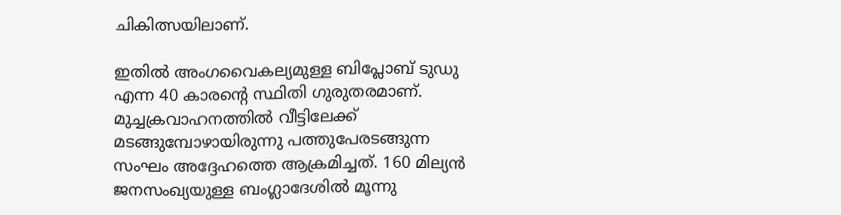ചികിത്സയിലാണ്.

ഇതില്‍ അംഗവൈകല്യമുള്ള ബിപ്ലോബ് ടുഡു എന്ന 40 കാരന്റെ സ്ഥിതി ഗുരുതരമാണ്. മുച്ചക്രവാഹനത്തില്‍ വീട്ടിലേക്ക് മടങ്ങുമ്പോഴായിരുന്നു പത്തുപേരടങ്ങുന്ന സംഘം അദ്ദേഹത്തെ ആക്രമിച്ചത്. 160 മില്യന്‍ ജനസംഖ്യയുള്ള ബംഗ്ലാദേശില്‍ മൂന്നു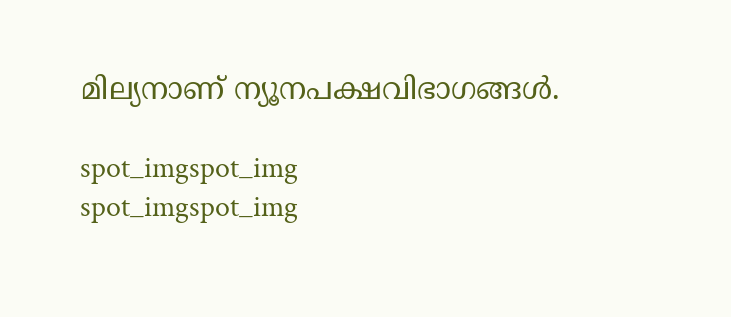മില്യനാണ് ന്യൂനപക്ഷവിഭാഗങ്ങള്‍.

spot_imgspot_img
spot_imgspot_img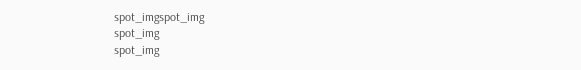spot_imgspot_img
spot_img
spot_img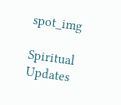spot_img

Spiritual Updates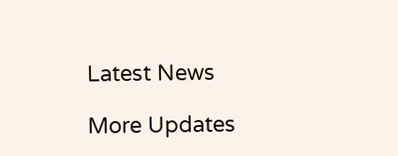Latest News

More Updates